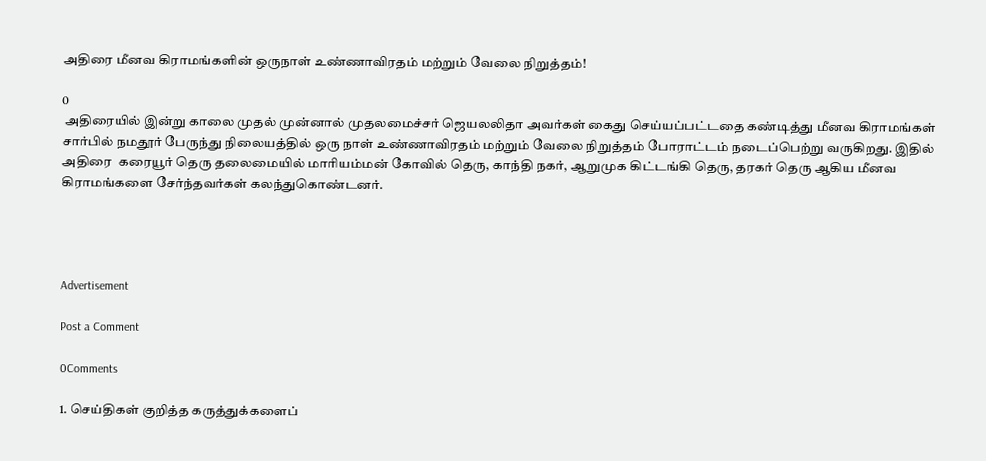அதிரை மீனவ கிராமங்களின் ஒருநாள் உண்ணாவிரதம் மற்றும் வேலை நிறுத்தம்!

0
 அதிரையில் இன்று காலை முதல் முன்னால் முதலமைச்சர் ஜெயலலிதா அவர்கள் கைது செய்யப்பட்டதை கண்டித்து மீனவ கிராமங்கள் சார்பில் நமதூர் பேருந்து நிலையத்தில் ஒரு நாள் உண்ணாவிரதம் மற்றும் வேலை நிறுத்தம் போராட்டம் நடைப்பெற்று வருகிறது. இதில் அதிரை  கரையூர் தெரு தலைமையில் மாரியம்மன் கோவில் தெரு, காந்தி நகர், ஆறுமுக கிட்டங்கி தெரு, தரகர் தெரு ஆகிய மீனவ கிராமங்களை சேர்ந்தவர்கள் கலந்துகொண்டனர்.




Advertisement

Post a Comment

0Comments

1. செய்திகள் குறித்த கருத்துக்களைப்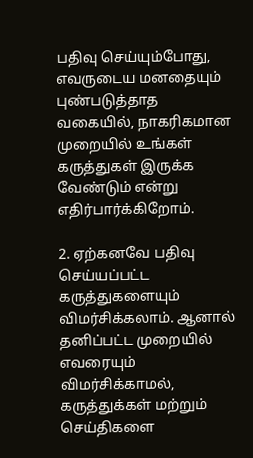பதிவு செய்யும்போது, எவருடைய மனதையும் புண்படுத்தாத வகையில், நாகரிகமான முறையில் உங்கள் கருத்துகள் இருக்க வேண்டும் என்று எதிர்பார்க்கிறோம்.

2. ஏற்கனவே பதிவு செய்யப்பட்ட கருத்துகளையும் விமர்சிக்கலாம். ஆனால் தனிப்பட்ட முறையில் எவரையும் விமர்சிக்காமல், கருத்துக்கள் மற்றும் செய்திகளை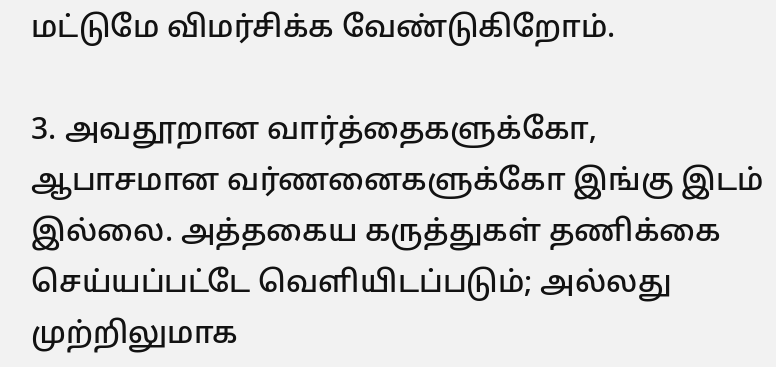மட்டுமே விமர்சிக்க வேண்டுகிறோம்.

3. அவதூறான வார்த்தைகளுக்கோ, ஆபாசமான வர்ணனைகளுக்கோ இங்கு இடம் இல்லை. அத்தகைய கருத்துகள் தணிக்கை செய்யப்பட்டே வெளியிடப்படும்; அல்லது முற்றிலுமாக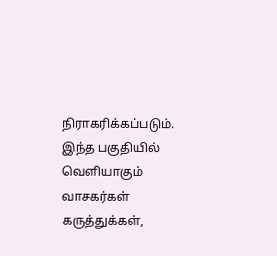நிராகரிக்கப்படும். இந்த பகுதியில் வெளியாகும் வாசகர்கள் கருத்துக்கள்,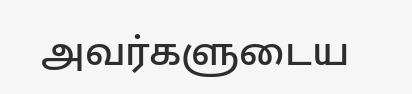அவர்களுடைய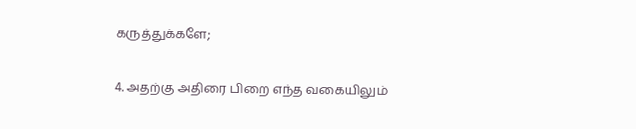கருத்துக்களே;

4. அதற்கு அதிரை பிறை எந்த வகையிலும்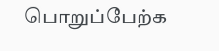பொறுப்பேற்க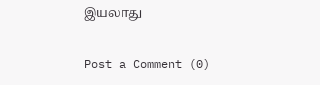இயலாது

Post a Comment (0)